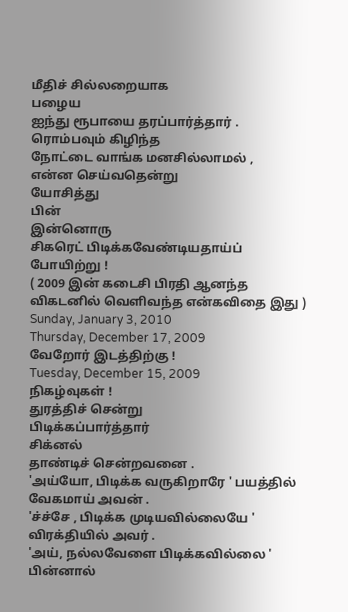மீதிச் சில்லறையாக
பழைய
ஐந்து ரூபாயை தரப்பார்த்தார் .
ரொம்பவும் கிழிந்த
நோட்டை வாங்க மனசில்லாமல் ,
என்ன செய்வதென்று
யோசித்து
பின்
இன்னொரு
சிகரெட் பிடிக்கவேண்டியதாய்ப்
போயிற்று !
( 2009 இன் கடைசி பிரதி ஆனந்த விகடனில் வெளிவந்த என்கவிதை இது )
Sunday, January 3, 2010
Thursday, December 17, 2009
வேறோர் இடத்திற்கு !
Tuesday, December 15, 2009
நிகழ்வுகள் !
துரத்திச் சென்று
பிடிக்கப்பார்த்தார்
சிக்னல்
தாண்டிச் சென்றவனை .
'அய்யோ, பிடிக்க வருகிறாரே ' பயத்தில்
வேகமாய் அவன் .
'ச்ச்சே , பிடிக்க முடியவில்லையே '
விரக்தியில் அவர் .
'அய், நல்லவேளை பிடிக்கவில்லை ' பின்னால்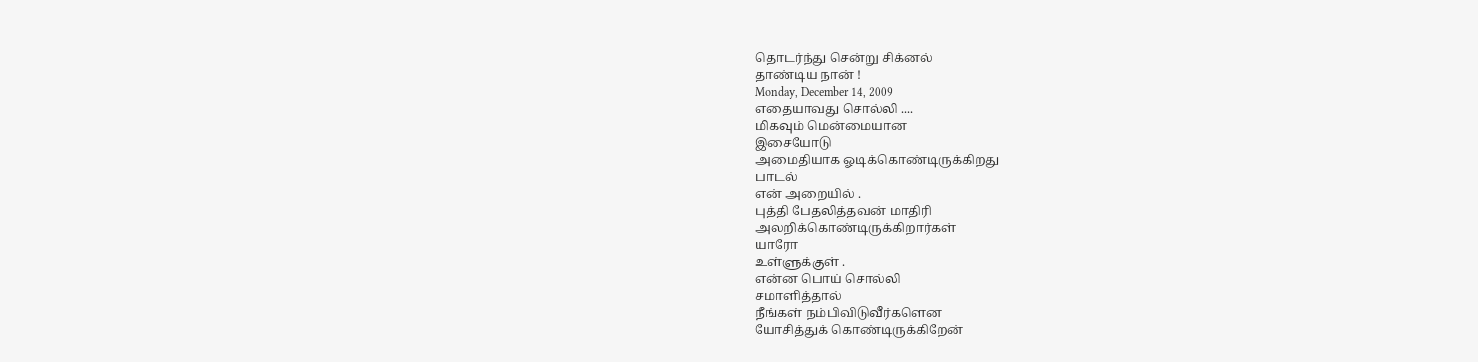தொடர்ந்து சென்று சிக்னல்
தாண்டிய நான் !
Monday, December 14, 2009
எதையாவது சொல்லி ....
மிகவும் மென்மையான
இசையோடு
அமைதியாக ஓடிக்கொண்டிருக்கிறது
பாடல்
என் அறையில் .
புத்தி பேதலித்தவன் மாதிரி
அலறிக்கொண்டிருக்கிறார்கள்
யாரோ
உள்ளுக்குள் .
என்ன பொய் சொல்லி
சமாளித்தால்
நீங்கள் நம்பிவிடுவீர்களென
யோசித்துக் கொண்டிருக்கிறேன்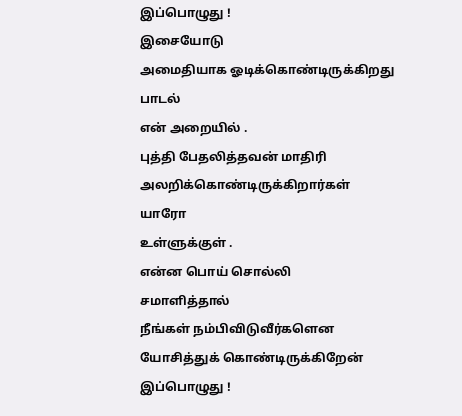இப்பொழுது !
இசையோடு
அமைதியாக ஓடிக்கொண்டிருக்கிறது
பாடல்
என் அறையில் .
புத்தி பேதலித்தவன் மாதிரி
அலறிக்கொண்டிருக்கிறார்கள்
யாரோ
உள்ளுக்குள் .
என்ன பொய் சொல்லி
சமாளித்தால்
நீங்கள் நம்பிவிடுவீர்களென
யோசித்துக் கொண்டிருக்கிறேன்
இப்பொழுது !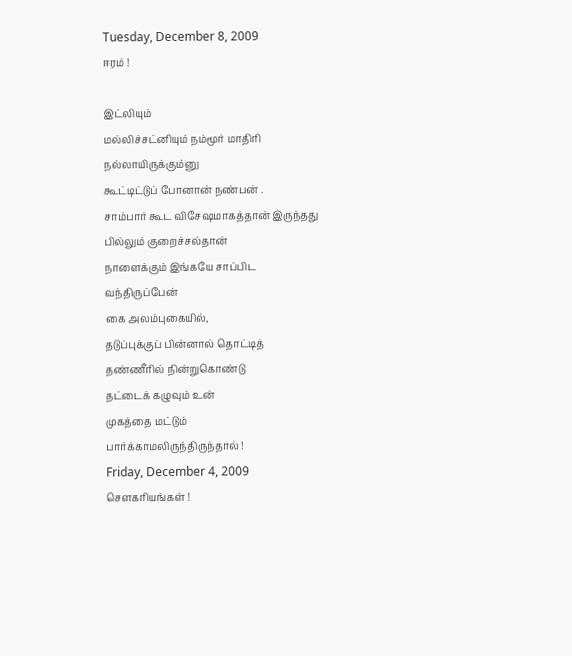Tuesday, December 8, 2009
ஈரம் !

இட்லியும்
மல்லிச்சட்னியும் நம்மூர் மாதிரி
நல்லாயிருக்கும்னு
கூட்டிட்டுப் போனான் நண்பன் .
சாம்பார் கூட விசேஷமாகத்தான் இருந்தது
பில்லும் குறைச்சல்தான்
நாளைக்கும் இங்கயே சாப்பிட
வந்திருப்பேன்
கை அலம்புகையில்,
தடுப்புக்குப் பின்னால் தொட்டித்
தண்ணீரில் நின்றுகொண்டு
தட்டைக் கழுவும் உன்
முகத்தை மட்டும்
பார்க்காமலிருந்திருந்தால் !
Friday, December 4, 2009
சௌகரியங்கள் !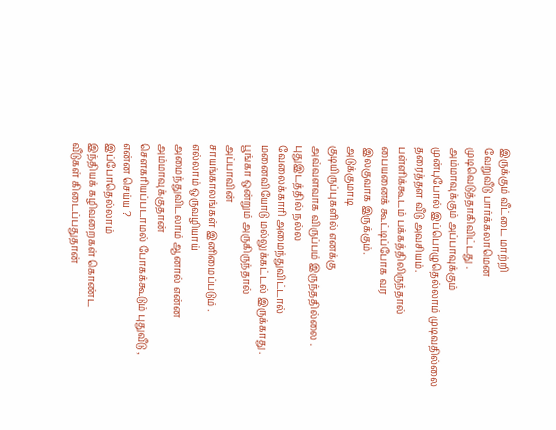இருக்கும் வீட்டை மாற்றி
வேறுவீடு பார்க்கலாமென
முடிவெடுத்தாகிவிட்டது .
அம்மாவுக்கும் அப்பாவுக்கும்
முன்புபோல் இப்பொழுதெல்லாம் முடிவதில்லை
தரைத்தள வீடு அவசியம்.
பள்ளிக்கூடம் பக்கத்திலிருந்தால்
பையனைக் கூட்டிப்போக வர
இலகுவாக இருக்கும்.
அடுக்குமாடி
குடியிருப்புகளில் எனக்கு
அவ்வளவாக விருப்பம் இருந்ததில்லை .
புதுஇடத்தில் நல்ல
வேலைக்காரி அமைந்துவிட்டால்
மனைவியோடு மல்லுக்கட்டல் இருக்காது .
பூங்கா ஒன்றும் அருகிருந்தால்
அப்பாவின்
சாயங்காலங்கள் இனிமைப்படும் .
எல்லாம் ஒருவழியாய்
அமைந்துவிடலாம் ஆனால் என்ன
அம்மாவுக்குதான்
சௌகரியப்படாமல் போகக்கூடும் புதுவீடு ,
என்ன செய்ய ?
இப்போதெல்லாம்
இந்தியக் கழிவறைகள் கொண்ட
வீடுகள் கிடைப்பதுதான்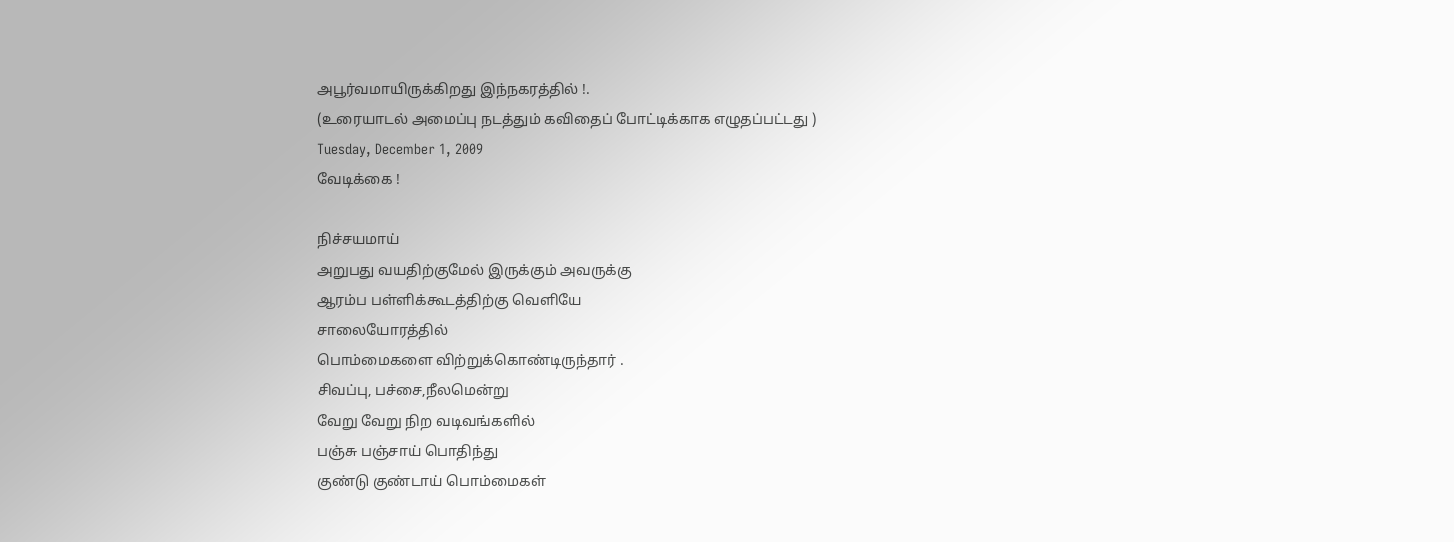அபூர்வமாயிருக்கிறது இந்நகரத்தில் !.
(உரையாடல் அமைப்பு நடத்தும் கவிதைப் போட்டிக்காக எழுதப்பட்டது )
Tuesday, December 1, 2009
வேடிக்கை !

நிச்சயமாய்
அறுபது வயதிற்குமேல் இருக்கும் அவருக்கு
ஆரம்ப பள்ளிக்கூடத்திற்கு வெளியே
சாலையோரத்தில்
பொம்மைகளை விற்றுக்கொண்டிருந்தார் .
சிவப்பு, பச்சை,நீலமென்று
வேறு வேறு நிற வடிவங்களில்
பஞ்சு பஞ்சாய் பொதிந்து
குண்டு குண்டாய் பொம்மைகள்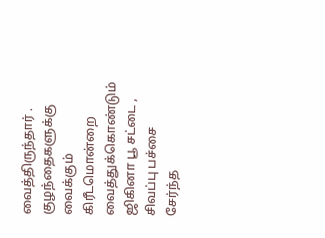வைத்திருந்தார் .
குழந்தைகளுக்கு வைக்கும்
கிரீடமொன்றை வைத்துக்கொண்டும்
ஜிகினா பூ சட்டை ,
சிவப்பு பச்சை சேர்ந்த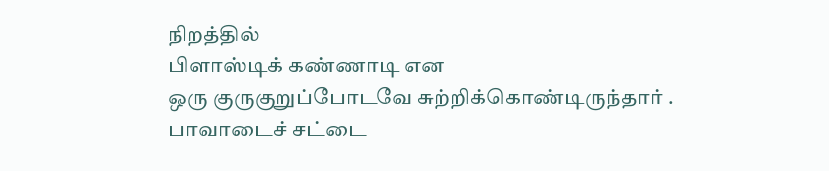நிறத்தில்
பிளாஸ்டிக் கண்ணாடி என
ஒரு குருகுறுப்போடவே சுற்றிக்கொண்டிருந்தார் .
பாவாடைச் சட்டை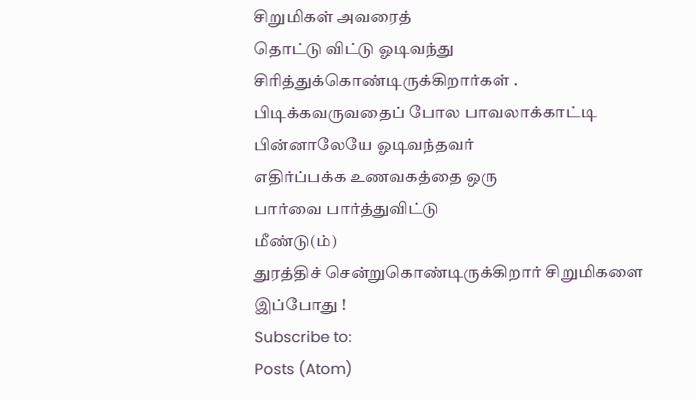சிறுமிகள் அவரைத்
தொட்டு விட்டு ஓடிவந்து
சிரித்துக்கொண்டிருக்கிறார்கள் .
பிடிக்கவருவதைப் போல பாவலாக்காட்டி
பின்னாலேயே ஓடிவந்தவர்
எதிர்ப்பக்க உணவகத்தை ஒரு
பார்வை பார்த்துவிட்டு
மீண்டு(ம்)
துரத்திச் சென்றுகொண்டிருக்கிறார் சிறுமிகளை இப்போது !
Subscribe to:
Posts (Atom)